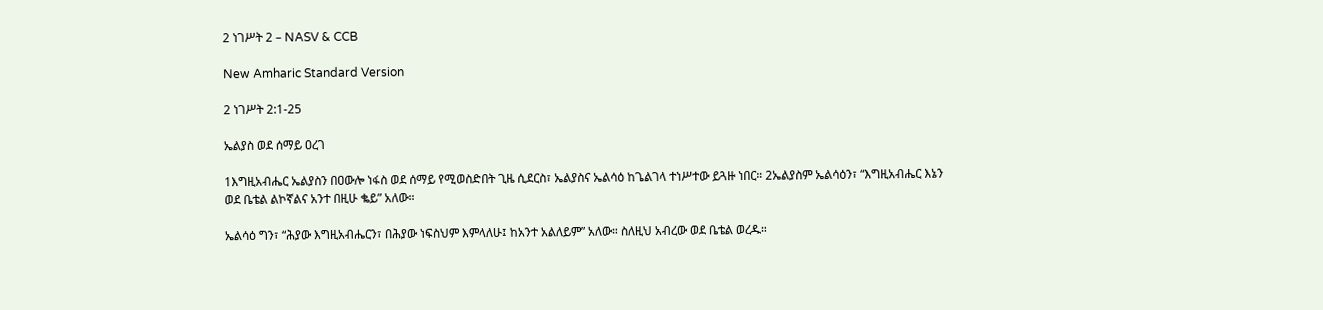2 ነገሥት 2 – NASV & CCB

New Amharic Standard Version

2 ነገሥት 2:1-25

ኤልያስ ወደ ሰማይ ዐረገ

1እግዚአብሔር ኤልያስን በዐውሎ ነፋስ ወደ ሰማይ የሚወስድበት ጊዜ ሲደርስ፣ ኤልያስና ኤልሳዕ ከጌልገላ ተነሥተው ይጓዙ ነበር። 2ኤልያስም ኤልሳዕን፣ “እግዚአብሔር እኔን ወደ ቤቴል ልኮኛልና አንተ በዚሁ ቈይ” አለው።

ኤልሳዕ ግን፣ “ሕያው እግዚአብሔርን፣ በሕያው ነፍስህም እምላለሁ፤ ከአንተ አልለይም” አለው። ስለዚህ አብረው ወደ ቤቴል ወረዱ።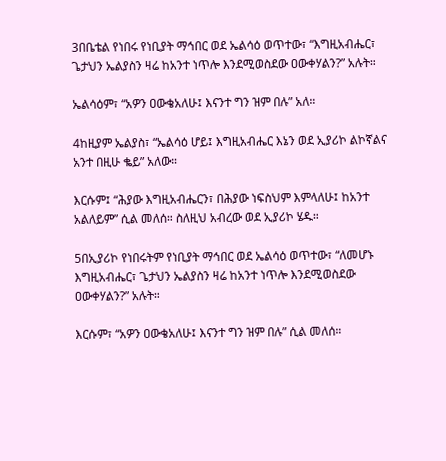3በቤቴል የነበሩ የነቢያት ማኅበር ወደ ኤልሳዕ ወጥተው፣ “እግዚአብሔር፣ ጌታህን ኤልያስን ዛሬ ከአንተ ነጥሎ እንደሚወስደው ዐውቀሃልን?” አሉት።

ኤልሳዕም፣ “አዎን ዐውቄአለሁ፤ እናንተ ግን ዝም በሉ” አለ።

4ከዚያም ኤልያስ፣ “ኤልሳዕ ሆይ፤ እግዚአብሔር እኔን ወደ ኢያሪኮ ልኮኛልና አንተ በዚሁ ቈይ” አለው።

እርሱም፤ “ሕያው እግዚአብሔርን፣ በሕያው ነፍስህም እምላለሁ፤ ከአንተ አልለይም” ሲል መለሰ። ስለዚህ አብረው ወደ ኢያሪኮ ሄዱ።

5በኢያሪኮ የነበሩትም የነቢያት ማኅበር ወደ ኤልሳዕ ወጥተው፣ “ለመሆኑ እግዚአብሔር፣ ጌታህን ኤልያስን ዛሬ ከአንተ ነጥሎ እንደሚወስደው ዐውቀሃልን?” አሉት።

እርሱም፣ “አዎን ዐውቄአለሁ፤ እናንተ ግን ዝም በሉ” ሲል መለሰ።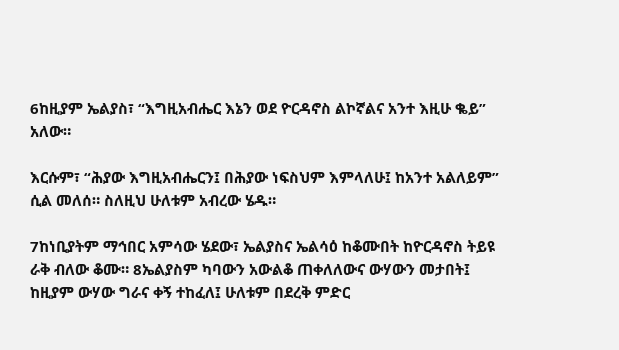6ከዚያም ኤልያስ፣ “እግዚአብሔር እኔን ወደ ዮርዳኖስ ልኮኛልና አንተ እዚሁ ቈይ” አለው።

እርሱም፣ “ሕያው እግዚአብሔርን፤ በሕያው ነፍስህም እምላለሁ፤ ከአንተ አልለይም” ሲል መለሰ። ስለዚህ ሁለቱም አብረው ሄዱ።

7ከነቢያትም ማኅበር አምሳው ሄደው፣ ኤልያስና ኤልሳዕ ከቆሙበት ከዮርዳኖስ ትይዩ ራቅ ብለው ቆሙ። 8ኤልያስም ካባውን አውልቆ ጠቀለለውና ውሃውን መታበት፤ ከዚያም ውሃው ግራና ቀኝ ተከፈለ፤ ሁለቱም በደረቅ ምድር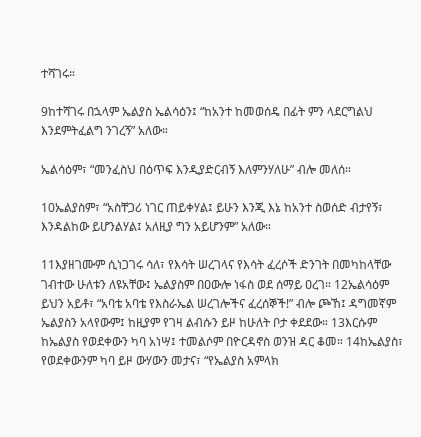ተሻገሩ።

9ከተሻገሩ በኋላም ኤልያስ ኤልሳዕን፤ “ከአንተ ከመወሰዴ በፊት ምን ላደርግልህ እንደምትፈልግ ንገረኝ” አለው።

ኤልሳዕም፣ “መንፈስህ በዕጥፍ እንዲያድርብኝ እለምንሃለሁ” ብሎ መለሰ።

10ኤልያስም፣ “አስቸጋሪ ነገር ጠይቀሃል፤ ይሁን እንጂ እኔ ከአንተ ስወሰድ ብታየኝ፣ እንዳልከው ይሆንልሃል፤ አለዚያ ግን አይሆንም” አለው።

11እያዘገሙም ሲነጋገሩ ሳለ፣ የእሳት ሠረገላና የእሳት ፈረሶች ድንገት በመካከላቸው ገብተው ሁለቱን ለዩአቸው፤ ኤልያስም በዐውሎ ነፋስ ወደ ሰማይ ዐረገ። 12ኤልሳዕም ይህን አይቶ፣ “አባቴ አባቴ የእስራኤል ሠረገሎችና ፈረሰኞች!” ብሎ ጮኸ፤ ዳግመኛም ኤልያስን አላየውም፤ ከዚያም የገዛ ልብሱን ይዞ ከሁለት ቦታ ቀደደው። 13እርሱም ከኤልያስ የወደቀውን ካባ አነሣ፤ ተመልሶም በዮርዳኖስ ወንዝ ዳር ቆመ። 14ከኤልያስ፣ የወደቀውንም ካባ ይዞ ውሃውን መታና፣ “የኤልያስ አምላክ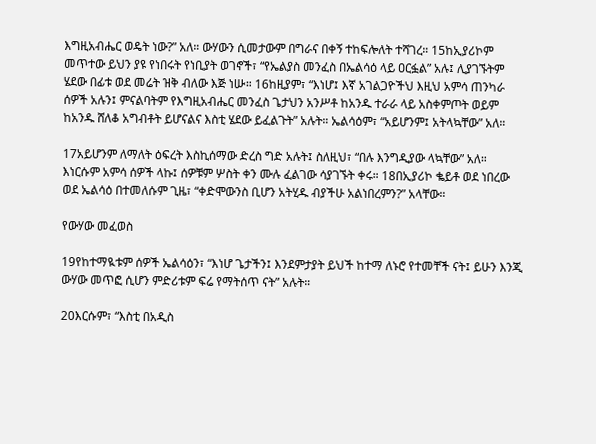እግዚአብሔር ወዴት ነው?” አለ። ውሃውን ሲመታውም በግራና በቀኝ ተከፍሎለት ተሻገረ። 15ከኢያሪኮም መጥተው ይህን ያዩ የነበሩት የነቢያት ወገኖች፣ “የኤልያስ መንፈስ በኤልሳዕ ላይ ዐርፏል” አሉ፤ ሊያገኙትም ሄደው በፊቱ ወደ መሬት ዝቅ ብለው እጅ ነሡ። 16ከዚያም፣ “እነሆ፤ እኛ አገልጋዮችህ እዚህ አምሳ ጠንካራ ሰዎች አሉን፤ ምናልባትም የእግዚአብሔር መንፈስ ጌታህን አንሥቶ ከአንዱ ተራራ ላይ አስቀምጦት ወይም ከአንዱ ሸለቆ አግብቶት ይሆናልና እስቲ ሄደው ይፈልጉት” አሉት። ኤልሳዕም፣ “አይሆንም፤ አትላኳቸው” አለ።

17አይሆንም ለማለት ዕፍረት እስኪሰማው ድረስ ግድ አሉት፤ ስለዚህ፣ “በሉ እንግዲያው ላኳቸው” አለ። እነርሱም አምሳ ሰዎች ላኩ፤ ሰዎቹም ሦስት ቀን ሙሉ ፈልገው ሳያገኙት ቀሩ። 18በኢያሪኮ ቈይቶ ወደ ነበረው ወደ ኤልሳዕ በተመለሱም ጊዜ፣ “ቀድሞውንስ ቢሆን አትሂዱ ብያችሁ አልነበረምን?” አላቸው።

የውሃው መፈወስ

19የከተማዪቱም ሰዎች ኤልሳዕን፣ “እነሆ ጌታችን፤ እንደምታያት ይህች ከተማ ለኑሮ የተመቸች ናት፤ ይሁን እንጂ ውሃው መጥፎ ሲሆን ምድሪቱም ፍሬ የማትሰጥ ናት” አሉት።

20እርሱም፣ “እስቲ በአዲስ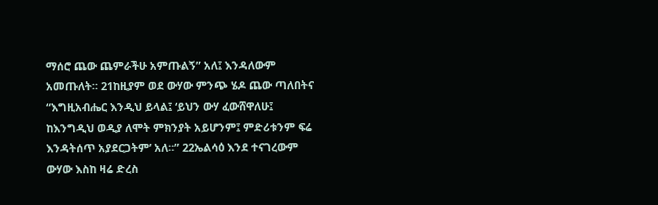ማሰሮ ጨው ጨምራችሁ አምጡልኝ” አለ፤ እንዳለውም አመጡለት። 21ከዚያም ወደ ውሃው ምንጭ ሄዶ ጨው ጣለበትና “እግዚአብሔር እንዲህ ይላል፤ ‘ይህን ውሃ ፈውሸዋለሁ፤ ከእንግዲህ ወዲያ ለሞት ምክንያት አይሆንም፤ ምድሪቱንም ፍሬ እንዳትሰጥ አያደርጋትም’ አለ።” 22ኤልሳዕ እንደ ተናገረውም ውሃው እስከ ዛሬ ድረስ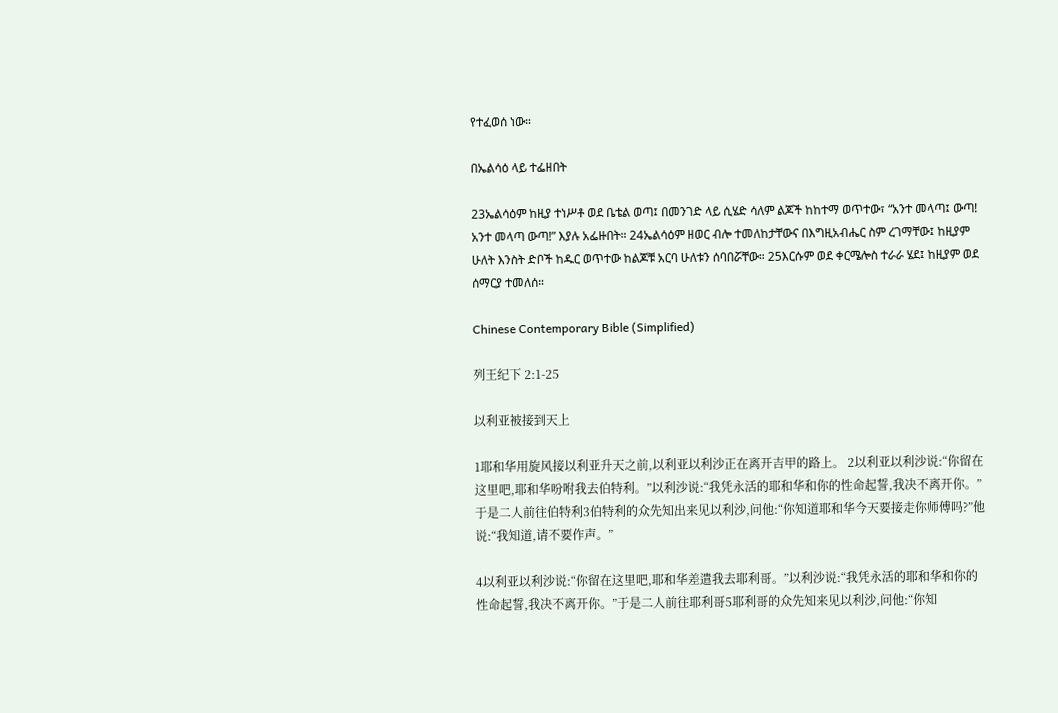የተፈወሰ ነው።

በኤልሳዕ ላይ ተፌዘበት

23ኤልሳዕም ከዚያ ተነሥቶ ወደ ቤቴል ወጣ፤ በመንገድ ላይ ሲሄድ ሳለም ልጆች ከከተማ ወጥተው፣ “አንተ መላጣ፤ ውጣ! አንተ መላጣ ውጣ!” እያሉ አፌዙበት። 24ኤልሳዕም ዘወር ብሎ ተመለከታቸውና በእግዚአብሔር ስም ረገማቸው፤ ከዚያም ሁለት እንስት ድቦች ከዱር ወጥተው ከልጆቹ አርባ ሁለቱን ሰባበሯቸው። 25እርሱም ወደ ቀርሜሎስ ተራራ ሄደ፤ ከዚያም ወደ ሰማርያ ተመለሰ።

Chinese Contemporary Bible (Simplified)

列王纪下 2:1-25

以利亚被接到天上

1耶和华用旋风接以利亚升天之前,以利亚以利沙正在离开吉甲的路上。 2以利亚以利沙说:“你留在这里吧,耶和华吩咐我去伯特利。”以利沙说:“我凭永活的耶和华和你的性命起誓,我决不离开你。”于是二人前往伯特利3伯特利的众先知出来见以利沙,问他:“你知道耶和华今天要接走你师傅吗?”他说:“我知道,请不要作声。”

4以利亚以利沙说:“你留在这里吧,耶和华差遣我去耶利哥。”以利沙说:“我凭永活的耶和华和你的性命起誓,我决不离开你。”于是二人前往耶利哥5耶利哥的众先知来见以利沙,问他:“你知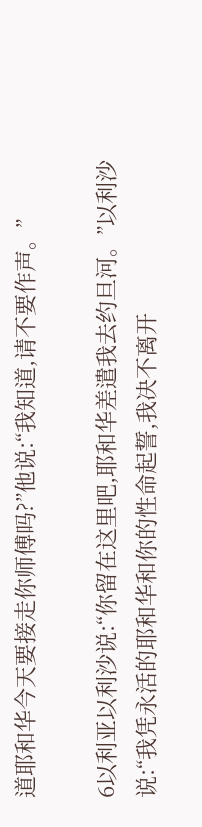道耶和华今天要接走你师傅吗?”他说:“我知道,请不要作声。”

6以利亚以利沙说:“你留在这里吧,耶和华差遣我去约旦河。”以利沙说:“我凭永活的耶和华和你的性命起誓,我决不离开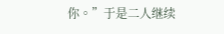你。”于是二人继续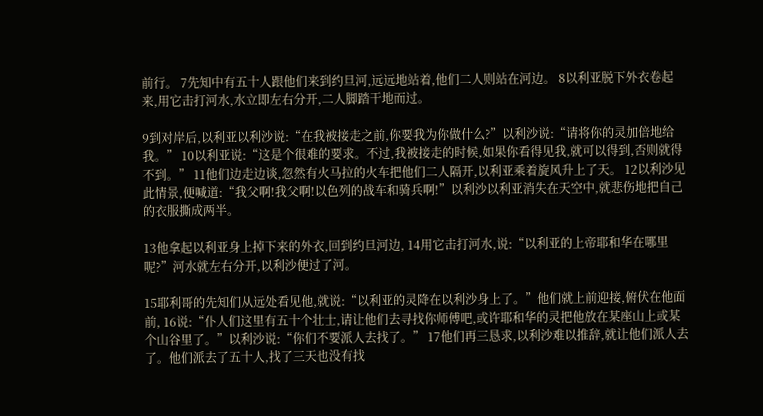前行。 7先知中有五十人跟他们来到约旦河,远远地站着,他们二人则站在河边。 8以利亚脱下外衣卷起来,用它击打河水,水立即左右分开,二人脚踏干地而过。

9到对岸后,以利亚以利沙说:“在我被接走之前,你要我为你做什么?”以利沙说:“请将你的灵加倍地给我。” 10以利亚说:“这是个很难的要求。不过,我被接走的时候,如果你看得见我,就可以得到,否则就得不到。” 11他们边走边谈,忽然有火马拉的火车把他们二人隔开,以利亚乘着旋风升上了天。 12以利沙见此情景,便喊道:“我父啊!我父啊!以色列的战车和骑兵啊!”以利沙以利亚消失在天空中,就悲伤地把自己的衣服撕成两半。

13他拿起以利亚身上掉下来的外衣,回到约旦河边, 14用它击打河水,说:“以利亚的上帝耶和华在哪里呢?”河水就左右分开,以利沙便过了河。

15耶利哥的先知们从远处看见他,就说:“以利亚的灵降在以利沙身上了。”他们就上前迎接,俯伏在他面前, 16说:“仆人们这里有五十个壮士,请让他们去寻找你师傅吧,或许耶和华的灵把他放在某座山上或某个山谷里了。”以利沙说:“你们不要派人去找了。” 17他们再三恳求,以利沙难以推辞,就让他们派人去了。他们派去了五十人,找了三天也没有找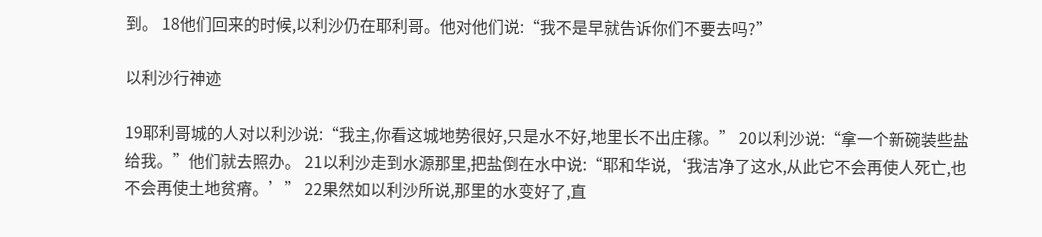到。 18他们回来的时候,以利沙仍在耶利哥。他对他们说:“我不是早就告诉你们不要去吗?”

以利沙行神迹

19耶利哥城的人对以利沙说:“我主,你看这城地势很好,只是水不好,地里长不出庄稼。” 20以利沙说:“拿一个新碗装些盐给我。”他们就去照办。 21以利沙走到水源那里,把盐倒在水中说:“耶和华说,‘我洁净了这水,从此它不会再使人死亡,也不会再使土地贫瘠。’” 22果然如以利沙所说,那里的水变好了,直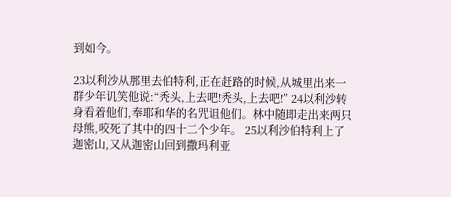到如今。

23以利沙从那里去伯特利,正在赶路的时候,从城里出来一群少年讥笑他说:“秃头,上去吧!秃头,上去吧!” 24以利沙转身看着他们,奉耶和华的名咒诅他们。林中随即走出来两只母熊,咬死了其中的四十二个少年。 25以利沙伯特利上了迦密山,又从迦密山回到撒玛利亚